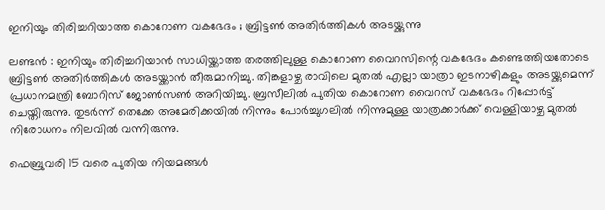ഇനിയും തിരിച്ചറിയാത്ത കൊറോണ വകഭേദം ; ബ്രിട്ടണ്‍ അതിര്‍ത്തികള്‍ അടയ്ക്കുന്നു

ലണ്ടന്‍ : ഇനിയും തിരിച്ചറിയാന്‍ സാധിയ്ക്കാത്ത തരത്തിലുള്ള കൊറോണ വൈറസിന്റെ വകഭേദം കണ്ടെത്തിയതോടെ ബ്രിട്ടണ്‍ അതിര്‍ത്തികള്‍ അടയ്ക്കാന്‍ തീരുമാനിച്ചു. തിങ്കളാഴ്ച രാവിലെ മുതല്‍ എല്ലാ യാത്രാ ഇടനാഴികളും അടയ്ക്കുമെന്ന് പ്രധാനമന്ത്രി ബോറിസ് ജോണ്‍സണ്‍ അറിയിച്ചു. ബ്രസീലില്‍ പുതിയ കൊറോണ വൈറസ് വകഭേദം റിപ്പോര്‍ട്ട് ചെയ്തിരുന്നു. തുടര്‍ന്ന് തെക്കേ അമേരിക്കയില്‍ നിന്നും പോര്‍ച്ചുഗലില്‍ നിന്നുമുള്ള യാത്രക്കാര്‍ക്ക് വെള്ളിയാഴ്ച മുതല്‍ നിരോധനം നിലവില്‍ വന്നിരുന്നു.

ഫെബ്രുവരി 15 വരെ പുതിയ നിയമങ്ങള്‍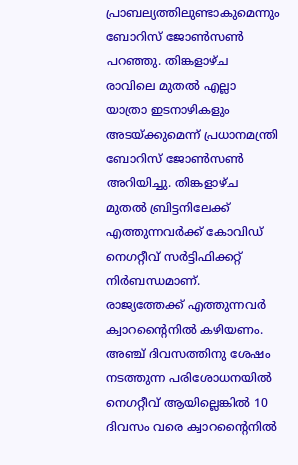പ്രാബല്യത്തിലുണ്ടാകുമെന്നും ബോറിസ് ജോണ്‍സണ്‍ പറഞ്ഞു. തിങ്കളാഴ്ച രാവിലെ മുതല്‍ എല്ലാ യാത്രാ ഇടനാഴികളും അടയ്ക്കുമെന്ന് പ്രധാനമന്ത്രി ബോറിസ് ജോണ്‍സണ്‍ അറിയിച്ചു. തിങ്കളാഴ്ച മുതല്‍ ബ്രിട്ടനിലേക്ക് എത്തുന്നവര്‍ക്ക് കോവിഡ് നെഗറ്റീവ് സര്‍ട്ടിഫിക്കറ്റ് നിര്‍ബന്ധമാണ്. രാജ്യത്തേക്ക് എത്തുന്നവര്‍ ക്വാറന്റൈനില്‍ കഴിയണം. അഞ്ച് ദിവസത്തിനു ശേഷം നടത്തുന്ന പരിശോധനയില്‍ നെഗറ്റീവ് ആയില്ലെങ്കില്‍ 10 ദിവസം വരെ ക്വാറന്റൈനില്‍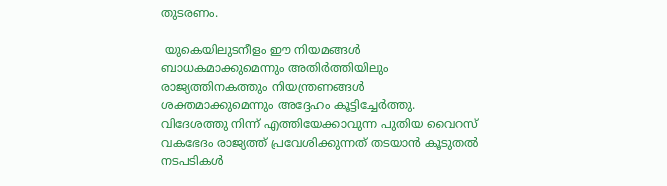തുടരണം.

 യുകെയിലുടനീളം ഈ നിയമങ്ങള്‍ ബാധകമാക്കുമെന്നും അതിര്‍ത്തിയിലും രാജ്യത്തിനകത്തും നിയന്ത്രണങ്ങള്‍ ശക്തമാക്കുമെന്നും അദ്ദേഹം കൂട്ടിച്ചേര്‍ത്തു. വിദേശത്തു നിന്ന് എത്തിയേക്കാവുന്ന പുതിയ വൈറസ് വകഭേദം രാജ്യത്ത് പ്രവേശിക്കുന്നത് തടയാന്‍ കൂടുതല്‍ നടപടികള്‍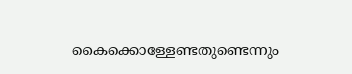കൈക്കൊള്ളേണ്ടതുണ്ടെന്നും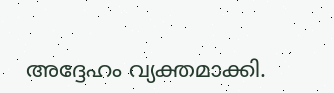അദ്ദേഹം വ്യക്തമാക്കി.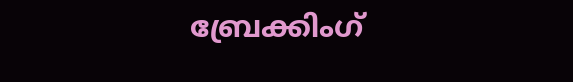ബ്രേക്കിംഗ്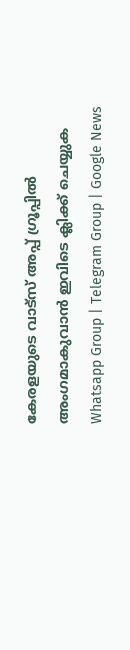കേരളയുടെ വാട്സ് അപ്പ് ഗ്രൂപ്പിൽ അംഗമാകുവാൻ ഇവിടെ ക്ലിക്ക് ചെയ്യുക Whatsapp Group | Telegram Group | Google News